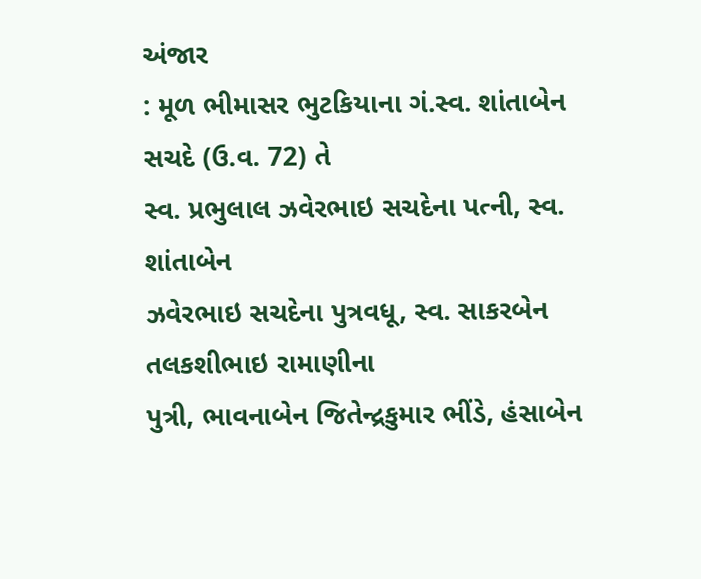અંજાર
: મૂળ ભીમાસર ભુટકિયાના ગં.સ્વ. શાંતાબેન સચદે (ઉ.વ. 72) તે
સ્વ. પ્રભુલાલ ઝવેરભાઇ સચદેના પત્ની, સ્વ. શાંતાબેન
ઝવેરભાઇ સચદેના પુત્રવધૂ, સ્વ. સાકરબેન તલકશીભાઇ રામાણીના
પુત્રી, ભાવનાબેન જિતેન્દ્રકુમાર ભીંડે, હંસાબેન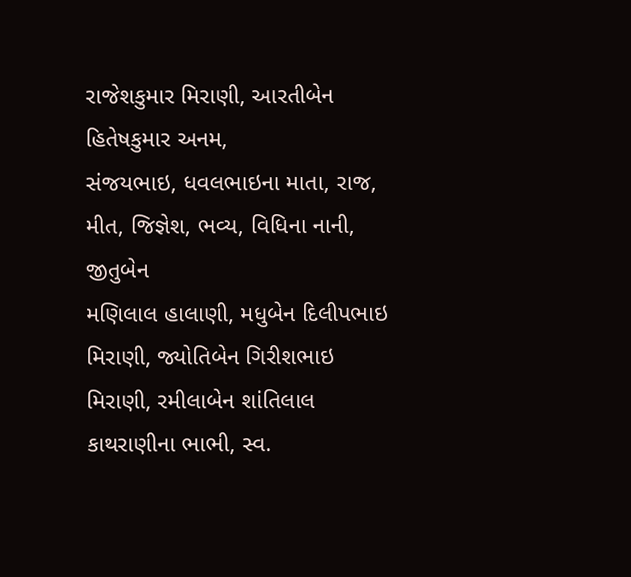રાજેશકુમાર મિરાણી, આરતીબેન હિતેષકુમાર અનમ,
સંજયભાઇ, ધવલભાઇના માતા, રાજ, મીત, જિજ્ઞેશ, ભવ્ય, વિધિના નાની, જીતુબેન
મણિલાલ હાલાણી, મધુબેન દિલીપભાઇ મિરાણી, જ્યોતિબેન ગિરીશભાઇ મિરાણી, રમીલાબેન શાંતિલાલ
કાથરાણીના ભાભી, સ્વ.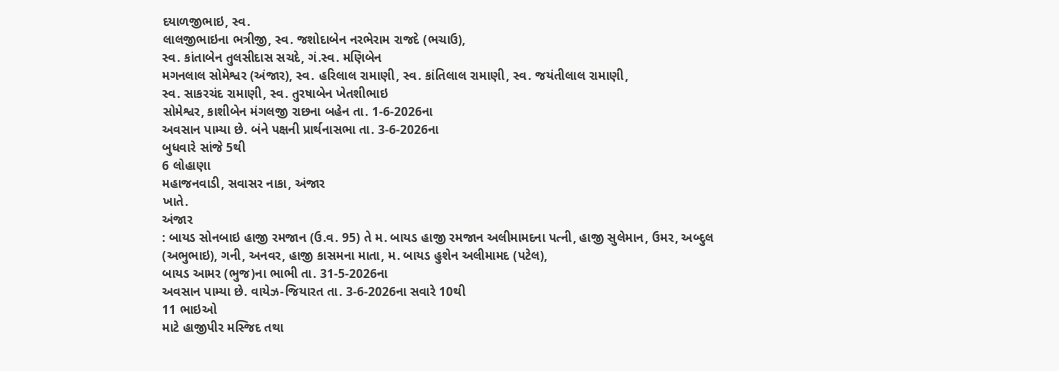દયાળજીભાઇ, સ્વ.
લાલજીભાઇના ભત્રીજી, સ્વ. જશોદાબેન નરભેરામ રાજદે (ભચાઉ),
સ્વ. કાંતાબેન તુલસીદાસ સચદે, ગં.સ્વ. મણિબેન
મગનલાલ સોમેશ્વર (અંજાર), સ્વ. હરિલાલ રામાણી, સ્વ. કાંતિલાલ રામાણી, સ્વ. જયંતીલાલ રામાણી,
સ્વ. સાકરચંદ રામાણી, સ્વ. તુરષાબેન ખેતશીભાઇ
સોમેશ્વર, કાશીબેન મંગલજી રાછના બહેન તા. 1-6-2026ના
અવસાન પામ્યા છે. બંને પક્ષની પ્રાર્થનાસભા તા. 3-6-2026ના
બુધવારે સાંજે 5થી
6 લોહાણા
મહાજનવાડી, સવાસર નાકા, અંજાર
ખાતે.
અંજાર
: બાયડ સોનબાઇ હાજી રમજાન (ઉ.વ. 95) તે મ. બાયડ હાજી રમજાન અલીમામદના પત્ની, હાજી સુલેમાન, ઉમર, અબ્દુલ
(અભુભાઇ), ગની, અનવર, હાજી કાસમના માતા, મ. બાયડ હુશેન અલીમામદ (પટેલ),
બાયડ આમર (ભુજ)ના ભાભી તા. 31-5-2026ના
અવસાન પામ્યા છે. વાયેઝ-જિયારત તા. 3-6-2026ના સવારે 10થી
11 ભાઇઓ
માટે હાજીપીર મસ્જિદ તથા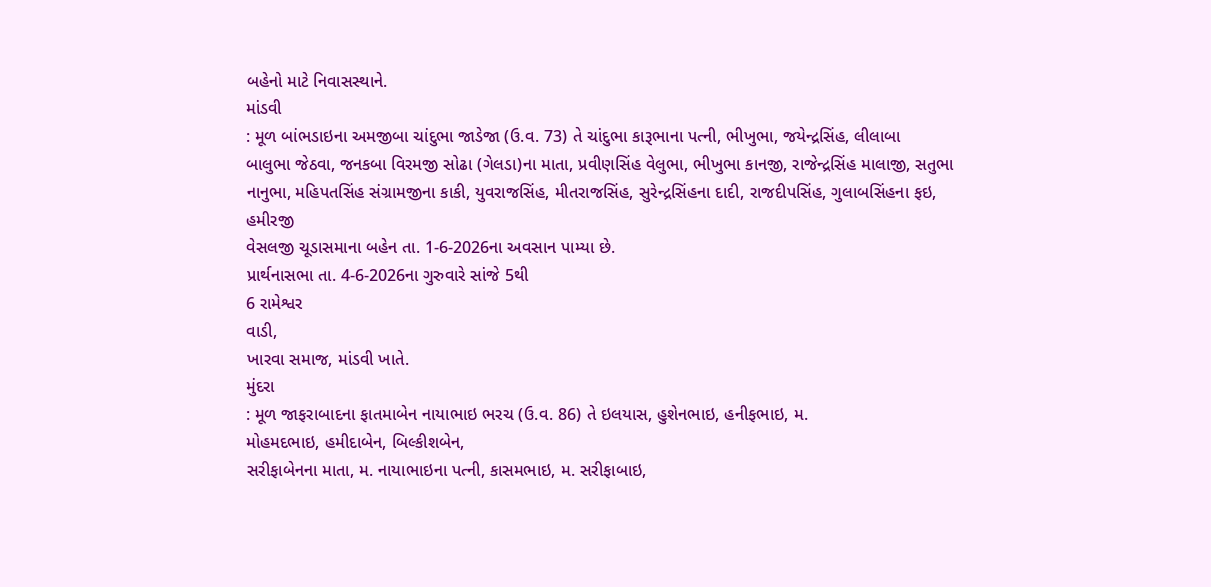બહેનો માટે નિવાસસ્થાને.
માંડવી
: મૂળ બાંભડાઇના અમજીબા ચાંદુભા જાડેજા (ઉ.વ. 73) તે ચાંદુભા કારૂભાના પત્ની, ભીખુભા, જયેન્દ્રસિંહ, લીલાબા
બાલુભા જેઠવા, જનકબા વિરમજી સોઢા (ગેલડા)ના માતા, પ્રવીણસિંહ વેલુભા, ભીખુભા કાનજી, રાજેન્દ્રસિંહ માલાજી, સતુભા નાનુભા, મહિપતસિંહ સંગ્રામજીના કાકી, યુવરાજસિંહ, મીતરાજસિંહ, સુરેન્દ્રસિંહના દાદી, રાજદીપસિંહ, ગુલાબસિંહના ફઇ, હમીરજી
વેસલજી ચૂડાસમાના બહેન તા. 1-6-2026ના અવસાન પામ્યા છે.
પ્રાર્થનાસભા તા. 4-6-2026ના ગુરુવારે સાંજે 5થી
6 રામેશ્વર
વાડી,
ખારવા સમાજ, માંડવી ખાતે.
મુંદરા
: મૂળ જાફરાબાદના ફાતમાબેન નાયાભાઇ ભરચ (ઉ.વ. 86) તે ઇલયાસ, હુશેનભાઇ, હનીફભાઇ, મ.
મોહમદભાઇ, હમીદાબેન, બિલ્કીશબેન,
સરીફાબેનના માતા, મ. નાયાભાઇના પત્ની, કાસમભાઇ, મ. સરીફાબાઇ,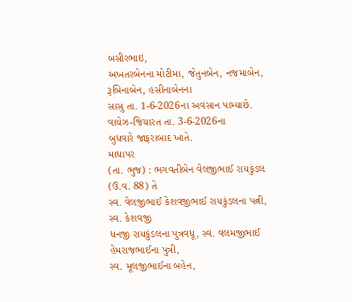બસીરભાઇ,
અખતરબેનના મોટીમા, જેતુનબેન, નજમાબેન, રૂબિનાબેન, હસીનાબેનના
સાસુ તા. 1-6-2026ના અવસાન પામ્યાછે. વાયેઝ-જિયારત તા. 3-6-2026ના
બુધવારે જાફરાબાદ ખાતે.
માધાપર
(તા. ભુજ) : ભગવતીબેન વેલજીભાઈ રાયકુંડલ (ઉ.વ. 88) તે
સ્વ. વેલજીભાઈ કેશવજીભાઈ રાયકુંડલના પત્ની, સ્વ. કેશવજી
ધનજી રાયકુંડલના પુત્રવધૂ, સ્વ. વલમજીભાઈ હેમરાજભાઈના પુત્રી,
સ્વ. મૂલજીભાઈના બહેન,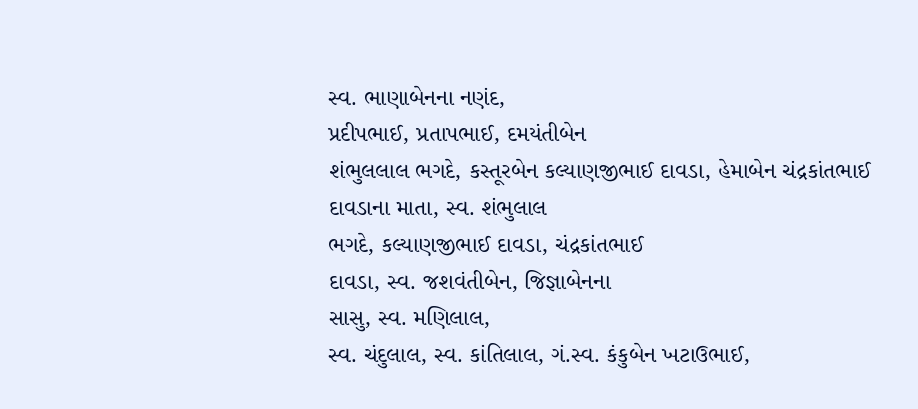સ્વ. ભાણાબેનના નણંદ,
પ્રદીપભાઈ, પ્રતાપભાઈ, દમયંતીબેન
શંભુલલાલ ભગદે, કસ્તૂરબેન કલ્યાણજીભાઈ દાવડા, હેમાબેન ચંદ્રકાંતભાઈ દાવડાના માતા, સ્વ. શંભુલાલ
ભગદે, કલ્યાણજીભાઈ દાવડા, ચંદ્રકાંતભાઈ
દાવડા, સ્વ. જશવંતીબેન, જિજ્ઞાબેનના
સાસુ, સ્વ. મણિલાલ,
સ્વ. ચંદુલાલ, સ્વ. કાંતિલાલ, ગં.સ્વ. કંકુબેન ખટાઉભાઈ,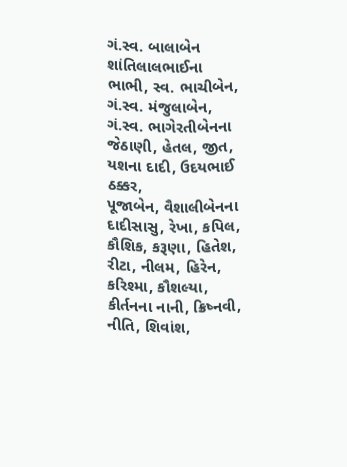ગં.સ્વ. બાલાબેન શાંતિલાલભાઈના
ભાભી, સ્વ. ભાચીબેન, ગં.સ્વ. મંજુલાબેન,
ગં.સ્વ. ભાગેરતીબેનના જેઠાણી, હેતલ, જીત, યશના દાદી, ઉદયભાઈ ઠક્કર,
પૂજાબેન, વૈશાલીબેનના દાદીસાસુ, રેખા, કપિલ, કૌશિક, કરૂણા, હિતેશ, રીટા, નીલમ, હિરેન, કરિશ્મા, કૌશલ્યા, કીર્તનના નાની, ક્રિષ્નવી,
નીતિ, શિવાંશ,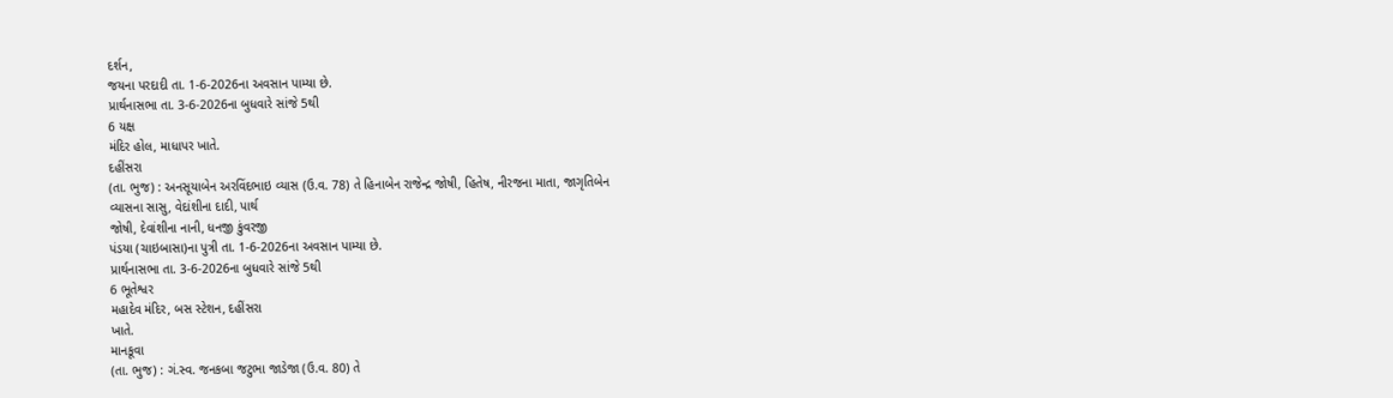દર્શન,
જયના પરદાદી તા. 1-6-2026ના અવસાન પામ્યા છે.
પ્રાર્થનાસભા તા. 3-6-2026ના બુધવારે સાંજે 5થી
6 યક્ષ
મંદિર હોલ, માધાપર ખાતે.
દહીંસરા
(તા. ભુજ) : અનસૂયાબેન અરવિંદભાઇ વ્યાસ (ઉ.વ. 78) તે હિનાબેન રાજેન્દ્ર જોષી, હિતેષ, નીરજના માતા, જાગૃતિબેન
વ્યાસના સાસુ, વેદાંશીના દાદી, પાર્થ
જોષી, દેવાંશીના નાની, ધનજી કુંવરજી
પંડયા (ચાઇબાસા)ના પુત્રી તા. 1-6-2026ના અવસાન પામ્યા છે.
પ્રાર્થનાસભા તા. 3-6-2026ના બુધવારે સાંજે 5થી
6 ભૂતેશ્વર
મહાદેવ મંદિર, બસ સ્ટેશન, દહીંસરા
ખાતે.
માનકૂવા
(તા. ભુજ) : ગં.સ્વ. જનકબા જટુભા જાડેજા (ઉ.વ. 80) તે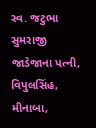સ્વ. જટુભા સુમરાજી જાડેજાના પત્ની, વિપુલસિંહ,
મીનાબા,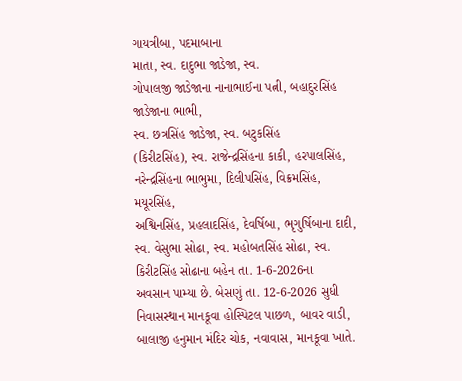ગાયત્રીબા, પદમાબાના
માતા, સ્વ. દાદુભા જાડેજા, સ્વ.
ગોપાલજી જાડેજાના નાનાભાઈના પત્ની, બહાદુરસિંહ જાડેજાના ભાભી,
સ્વ. છત્રસિંહ જાડેજા, સ્વ. બટુકસિંહ
(કિરીટસિંહ), સ્વ. રાજેન્દ્રસિંહના કાકી, હરપાલસિંહ, નરેન્દ્રસિંહના ભાભુમા, દિલીપસિંહ, વિક્રમસિંહ, મયૂરસિંહ,
અશ્વિનસિંહ, પ્રહલાદસિંહ, દેવર્ષિબા, ભૃગુર્ષિબાના દાદી, સ્વ. વેસુભા સોઢા, સ્વ. મહોબતસિંહ સોઢા, સ્વ. કિરીટસિંહ સોઢાના બહેન તા. 1-6-2026ના
અવસાન પામ્યા છે. બેસણું તા. 12-6-2026 સુધી નિવાસસ્થાન માનકૂવા હોસ્પિટલ પાછળ, બાવર વાડી, બાલાજી હનુમાન મંદિર ચોક, નવાવાસ, માનકૂવા ખાતે.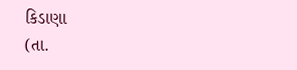કિડાણા
(તા.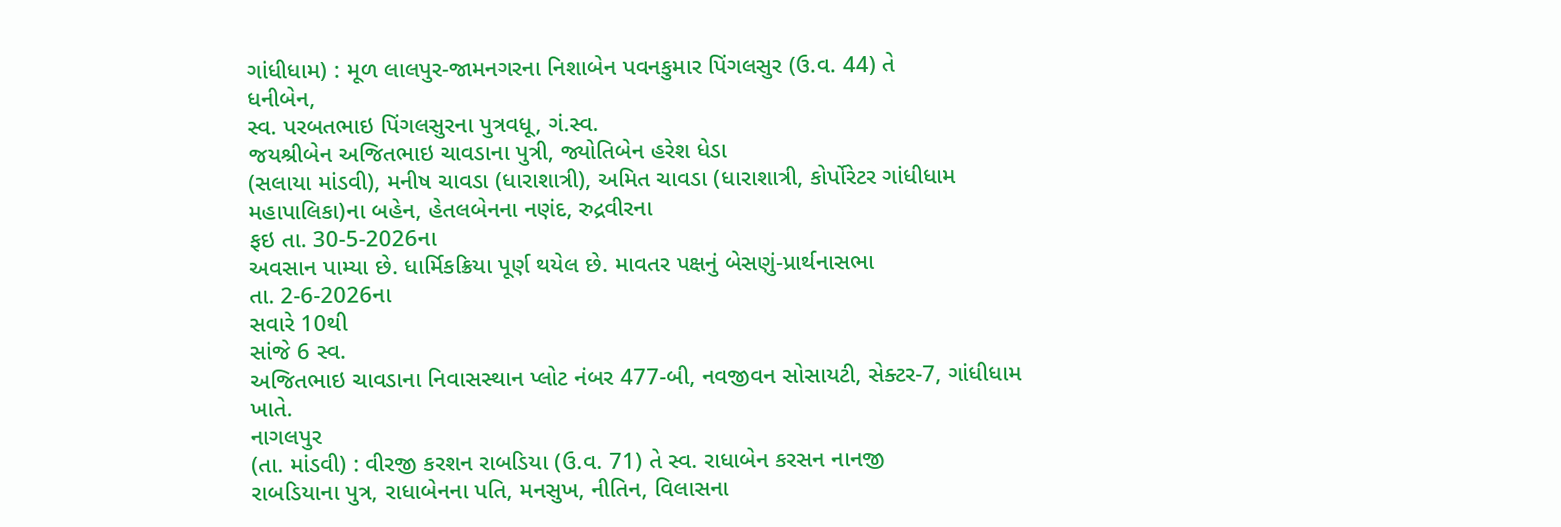ગાંધીધામ) : મૂળ લાલપુર-જામનગરના નિશાબેન પવનકુમાર પિંગલસુર (ઉ.વ. 44) તે
ધનીબેન,
સ્વ. પરબતભાઇ પિંગલસુરના પુત્રવધૂ, ગં.સ્વ.
જયશ્રીબેન અજિતભાઇ ચાવડાના પુત્રી, જ્યોતિબેન હરેશ ધેડા
(સલાયા માંડવી), મનીષ ચાવડા (ધારાશાત્રી), અમિત ચાવડા (ધારાશાત્રી, કોર્પોરેટર ગાંધીધામ
મહાપાલિકા)ના બહેન, હેતલબેનના નણંદ, રુદ્રવીરના
ફઇ તા. 30-5-2026ના
અવસાન પામ્યા છે. ધાર્મિકક્રિયા પૂર્ણ થયેલ છે. માવતર પક્ષનું બેસણું-પ્રાર્થનાસભા
તા. 2-6-2026ના
સવારે 10થી
સાંજે 6 સ્વ.
અજિતભાઇ ચાવડાના નિવાસસ્થાન પ્લોટ નંબર 477-બી, નવજીવન સોસાયટી, સેક્ટર-7, ગાંધીધામ
ખાતે.
નાગલપુર
(તા. માંડવી) : વીરજી કરશન રાબડિયા (ઉ.વ. 71) તે સ્વ. રાધાબેન કરસન નાનજી
રાબડિયાના પુત્ર, રાધાબેનના પતિ, મનસુખ, નીતિન, વિલાસના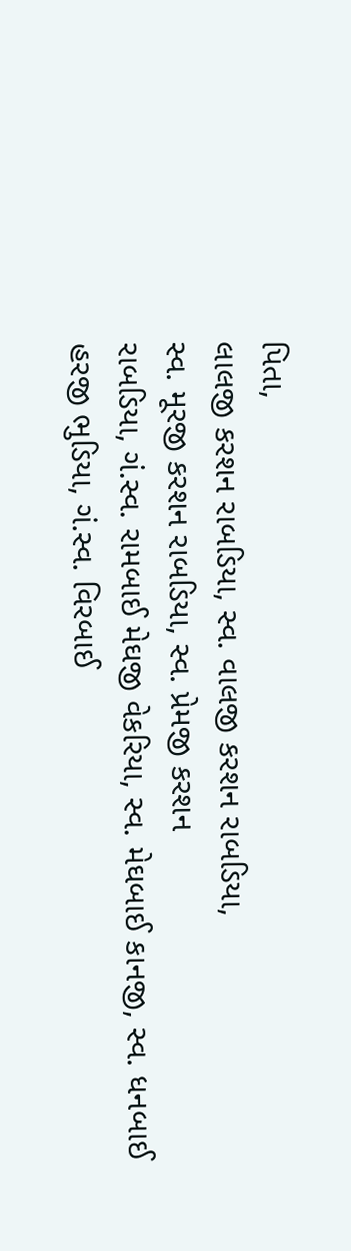પિતા,
લાલજી કરશન રાબડિયા, સ્વ. વાલજી કરશન રાબડિયા,
સ્વ. મૂરજી કરશન રાબડિયા, સ્વ. પ્રેમજી કરશન
રાબડિયા, ગં.સ્વ. રામબાઈ મેઘજી વેકરિયા, સ્વ. મેઘબાઈ કાનજી, સ્વ. ધનબાઈ હરજી ભુડિયા, ગં.સ્વ. વિરબાઈ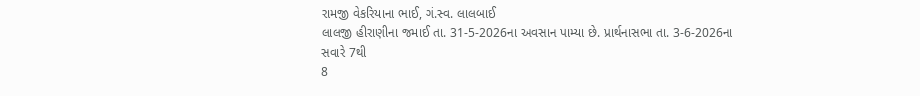રામજી વેકરિયાના ભાઈ, ગં.સ્વ. લાલબાઈ
લાલજી હીરાણીના જમાઈ તા. 31-5-2026ના અવસાન પામ્યા છે. પ્રાર્થનાસભા તા. 3-6-2026ના
સવારે 7થી
8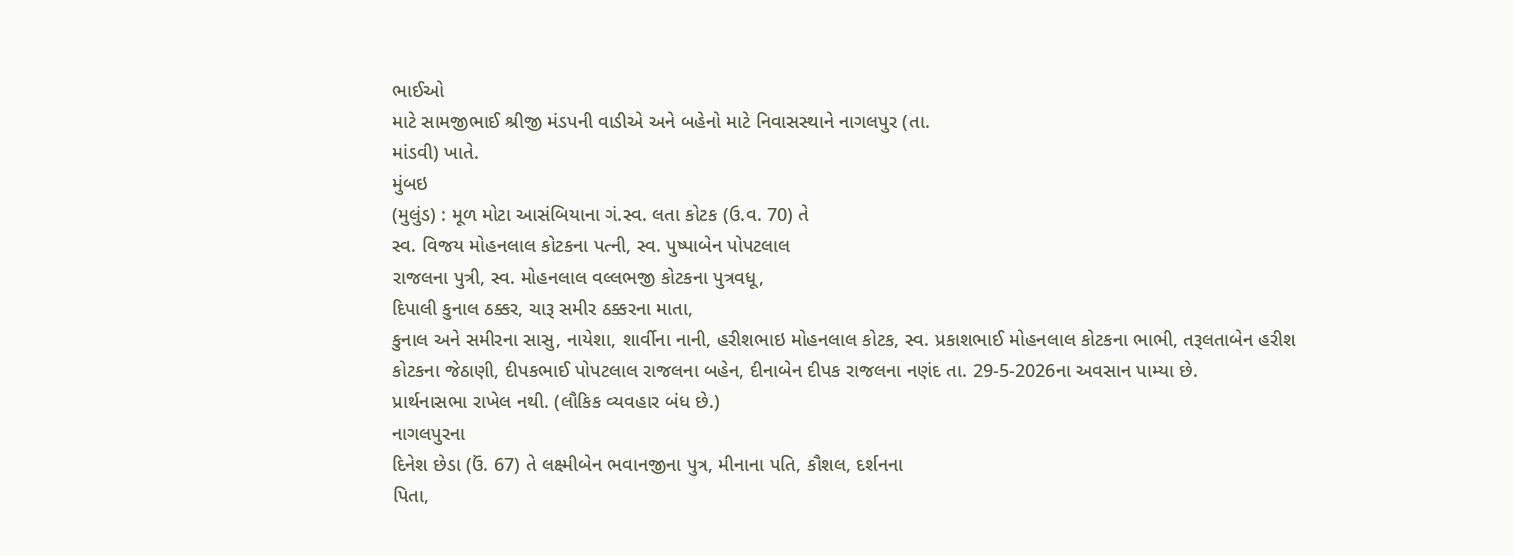ભાઈઓ
માટે સામજીભાઈ શ્રીજી મંડપની વાડીએ અને બહેનો માટે નિવાસસ્થાને નાગલપુર (તા.
માંડવી) ખાતે.
મુંબઇ
(મુલુંડ) : મૂળ મોટા આસંબિયાના ગં.સ્વ. લતા કોટક (ઉ.વ. 70) તે
સ્વ. વિજય મોહનલાલ કોટકના પત્ની, સ્વ. પુષ્પાબેન પોપટલાલ
રાજલના પુત્રી, સ્વ. મોહનલાલ વલ્લભજી કોટકના પુત્રવધૂ,
દિપાલી કુનાલ ઠક્કર, ચારૂ સમીર ઠક્કરના માતા,
કુનાલ અને સમીરના સાસુ, નાયેશા, શાર્વીના નાની, હરીશભાઇ મોહનલાલ કોટક, સ્વ. પ્રકાશભાઈ મોહનલાલ કોટકના ભાભી, તરૂલતાબેન હરીશ
કોટકના જેઠાણી, દીપકભાઈ પોપટલાલ રાજલના બહેન, દીનાબેન દીપક રાજલના નણંદ તા. 29-5-2026ના અવસાન પામ્યા છે.
પ્રાર્થનાસભા રાખેલ નથી. (લૌકિક વ્યવહાર બંધ છે.)
નાગલપુરના
દિનેશ છેડા (ઉં. 67) તે લક્ષ્મીબેન ભવાનજીના પુત્ર, મીનાના પતિ, કૌશલ, દર્શનના
પિતા,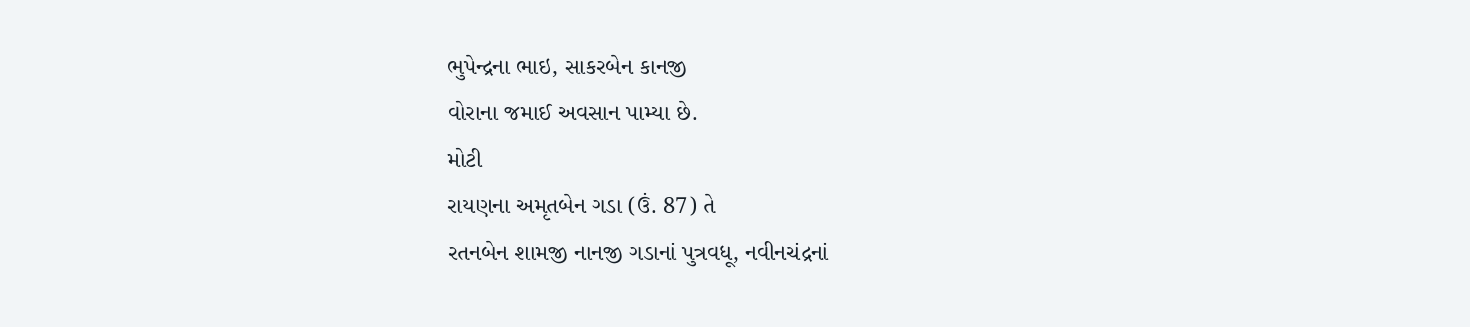ભુપેન્દ્રના ભાઇ, સાકરબેન કાનજી
વોરાના જમાઈ અવસાન પામ્યા છે.
મોટી
રાયણના અમૃતબેન ગડા (ઉં. 87) તે
રતનબેન શામજી નાનજી ગડાનાં પુત્રવધૂ, નવીનચંદ્રનાં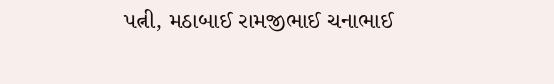પત્ની, મઠાબાઈ રામજીભાઈ ચનાભાઈ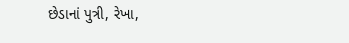છેડાનાં પુત્રી, રેખા,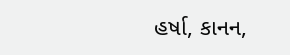હર્ષા, કાનન,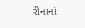રીનાનાં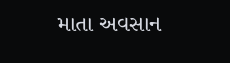માતા અવસાન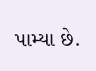પામ્યા છે.